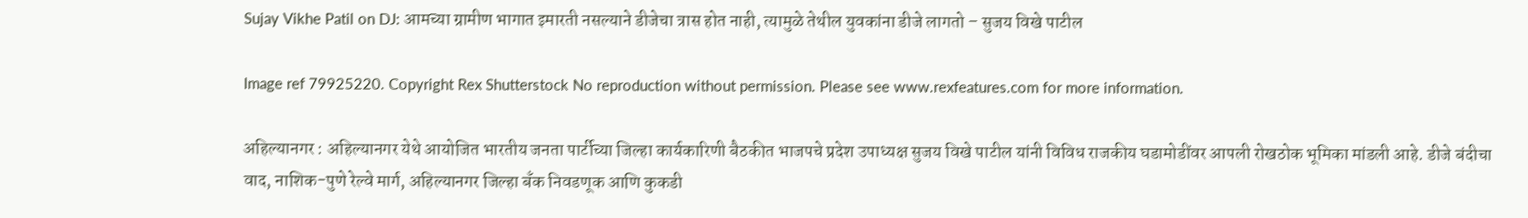Sujay Vikhe Patil on DJ: आमच्या ग्रामीण भागात इमारती नसल्याने डीजेचा त्रास होत नाही, त्यामुळे तेथील युवकांना डीजे लागतो – सुजय विखे पाटील

Image ref 79925220. Copyright Rex Shutterstock No reproduction without permission. Please see www.rexfeatures.com for more information.

अहिल्यानगर : अहिल्यानगर येथे आयोजित भारतीय जनता पार्टीच्या जिल्हा कार्यकारिणी बैठकीत भाजपचे प्रदेश उपाध्यक्ष सुजय विखे पाटील यांनी विविध राजकीय घडामोडींवर आपली रोखठोक भूमिका मांडली आहे. डीजे बंदीचा वाद, नाशिक-पुणे रेल्वे मार्ग, अहिल्यानगर जिल्हा बँक निवडणूक आणि कुकडी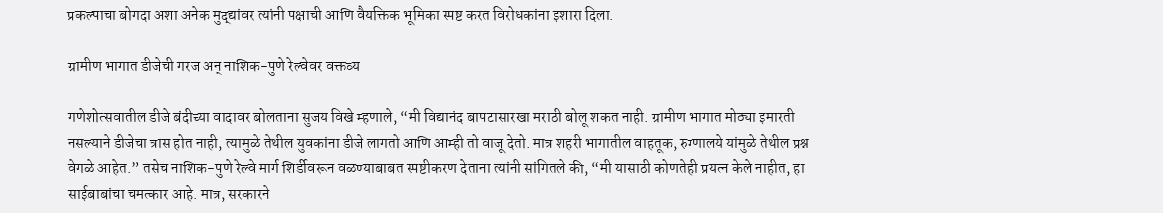प्रकल्पाचा बोगदा अशा अनेक मुद्द्यांवर त्यांनी पक्षाची आणि वैयक्तिक भूमिका स्पष्ट करत विरोधकांना इशारा दिला.

ग्रामीण भागात डीजेची गरज अन् नाशिक-पुणे रेल्वेवर वक्तव्य

गणेशोत्सवातील डीजे बंदीच्या वादावर बोलताना सुजय विखे म्हणाले, “मी विद्यानंद बापटासारखा मराठी बोलू शकत नाही. ग्रामीण भागात मोठ्या इमारती नसल्याने डीजेचा त्रास होत नाही, त्यामुळे तेथील युवकांना डीजे लागतो आणि आम्ही तो वाजू देतो. मात्र शहरी भागातील वाहतूक, रुग्णालये यांमुळे तेथील प्रश्न वेगळे आहेत.” तसेच नाशिक-पुणे रेल्वे मार्ग शिर्डीवरून वळण्याबाबत स्पष्टीकरण देताना त्यांनी सांगितले की, “मी यासाठी कोणतेही प्रयत्न केले नाहीत, हा साईबाबांचा चमत्कार आहे. मात्र, सरकारने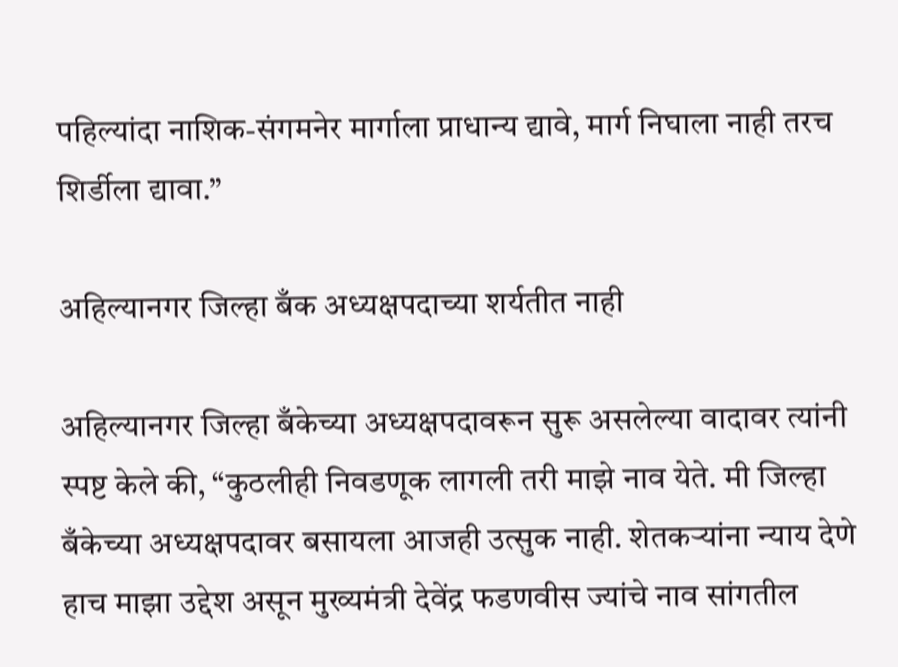पहिल्यांदा नाशिक-संगमनेर मार्गाला प्राधान्य द्यावे, मार्ग निघाला नाही तरच शिर्डीला द्यावा.”

अहिल्यानगर जिल्हा बँक अध्यक्षपदाच्या शर्यतीत नाही

अहिल्यानगर जिल्हा बँकेच्या अध्यक्षपदावरून सुरू असलेल्या वादावर त्यांनी स्पष्ट केले की, “कुठलीही निवडणूक लागली तरी माझे नाव येते. मी जिल्हा बँकेच्या अध्यक्षपदावर बसायला आजही उत्सुक नाही. शेतकऱ्यांना न्याय देणे हाच माझा उद्देश असून मुख्यमंत्री देवेंद्र फडणवीस ज्यांचे नाव सांगतील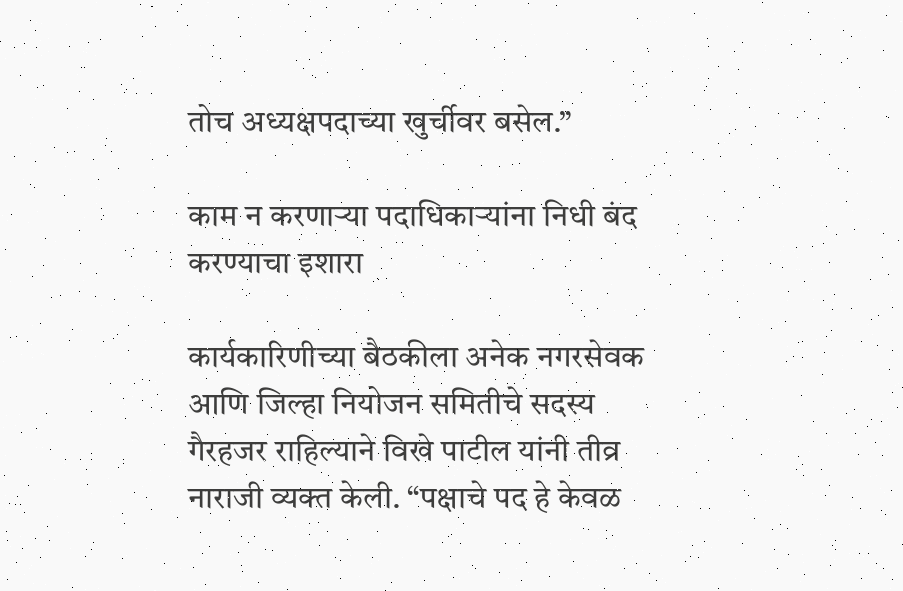तोच अध्यक्षपदाच्या खुर्चीवर बसेल.”

काम न करणाऱ्या पदाधिकाऱ्यांना निधी बंद करण्याचा इशारा

कार्यकारिणीच्या बैठकीला अनेक नगरसेवक आणि जिल्हा नियोजन समितीचे सदस्य गैरहजर राहिल्याने विखे पाटील यांनी तीव्र नाराजी व्यक्त केली. “पक्षाचे पद हे केवळ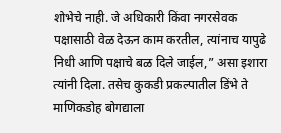शोभेचे नाही. जे अधिकारी किंवा नगरसेवक पक्षासाठी वेळ देऊन काम करतील, त्यांनाच यापुढे निधी आणि पक्षाचे बळ दिले जाईल,” असा इशारा त्यांनी दिला. तसेच कुकडी प्रकल्पातील डिंभे ते माणिकडोह बोगद्याला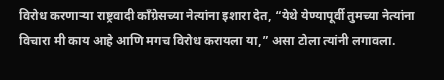विरोध करणाऱ्या राष्ट्रवादी काँग्रेसच्या नेत्यांना इशारा देत, “येथे येण्यापूर्वी तुमच्या नेत्यांना विचारा मी काय आहे आणि मगच विरोध करायला या,” असा टोला त्यांनी लगावला.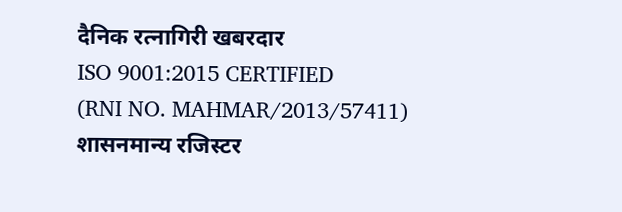दैनिक रत्नागिरी खबरदार
ISO 9001:2015 CERTIFIED
(RNI NO. MAHMAR/2013/57411)
शासनमान्य रजिस्टर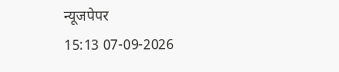न्यूजपेपर
15:13 07-09-2026